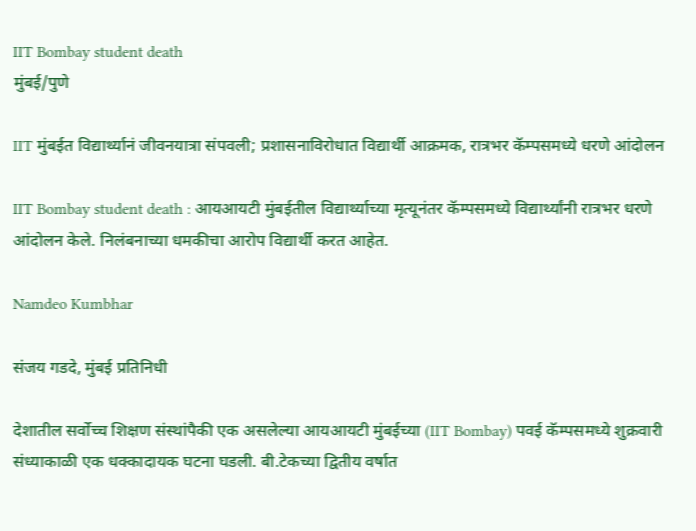IIT Bombay student death
मुंबई/पुणे

IIT मुंबईत विद्यार्थ्यानं जीवनयात्रा संपवली; प्रशासनाविरोधात विद्यार्थी आक्रमक, रात्रभर कॅम्पसमध्ये धरणे आंदोलन

IIT Bombay student death : आयआयटी मुंबईतील विद्यार्थ्याच्या मृत्यूनंतर कॅम्पसमध्ये विद्यार्थ्यांनी रात्रभर धरणे आंदोलन केले. निलंबनाच्या धमकीचा आरोप विद्यार्थी करत आहेत.

Namdeo Kumbhar

संजय गडदे, मुंबई प्रतिनिधी

देशातील सर्वोच्च शिक्षण संस्थांपैकी एक असलेल्या आयआयटी मुंबईच्या (IIT Bombay) पवई कॅम्पसमध्ये शुक्रवारी संध्याकाळी एक धक्कादायक घटना घडली. बी.टेकच्या द्वितीय वर्षात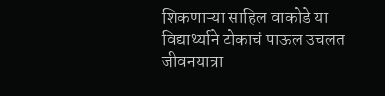शिकणाऱ्या साहिल वाकोडे या विद्यार्थ्याने टोकाचं पाऊल उचलत जीवनयात्रा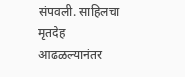संपवली. साहिलचा मृतदेह आढळल्यानंतर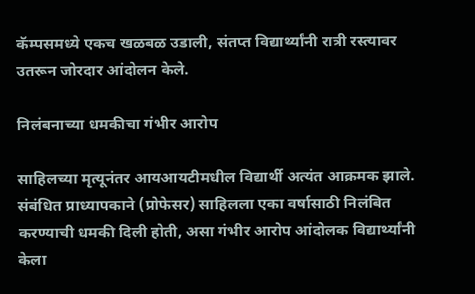कॅम्पसमध्ये एकच खळबळ उडाली, संतप्त विद्यार्थ्यांनी रात्री रस्त्यावर उतरून जोरदार आंदोलन केले.

निलंबनाच्या धमकीचा गंभीर आरोप

साहिलच्या मृत्यूनंतर आयआयटीमधील विद्यार्थी अत्यंत आक्रमक झाले. संबंधित प्राध्यापकाने (प्रोफेसर) साहिलला एका वर्षासाठी निलंबित करण्याची धमकी दिली होती, असा गंभीर आरोप आंदोलक विद्यार्थ्यांनी केला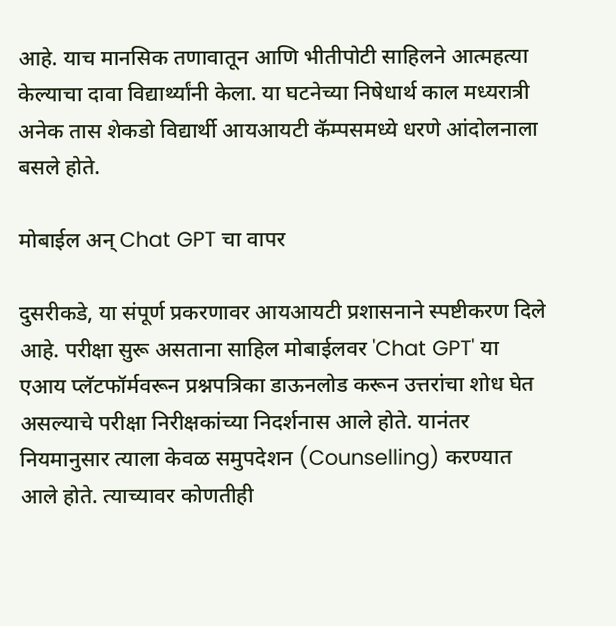आहे. याच मानसिक तणावातून आणि भीतीपोटी साहिलने आत्महत्या केल्याचा दावा विद्यार्थ्यांनी केला. या घटनेच्या निषेधार्थ काल मध्यरात्री अनेक तास शेकडो विद्यार्थी आयआयटी कॅम्पसमध्ये धरणे आंदोलनाला बसले होते.

मोबाईल अन् Chat GPT चा वापर

दुसरीकडे, या संपूर्ण प्रकरणावर आयआयटी प्रशासनाने स्पष्टीकरण दिले आहे. परीक्षा सुरू असताना साहिल मोबाईलवर 'Chat GPT' या एआय प्लॅटफॉर्मवरून प्रश्नपत्रिका डाऊनलोड करून उत्तरांचा शोध घेत असल्याचे परीक्षा निरीक्षकांच्या निदर्शनास आले होते. यानंतर नियमानुसार त्याला केवळ समुपदेशन (Counselling) करण्यात आले होते. त्याच्यावर कोणतीही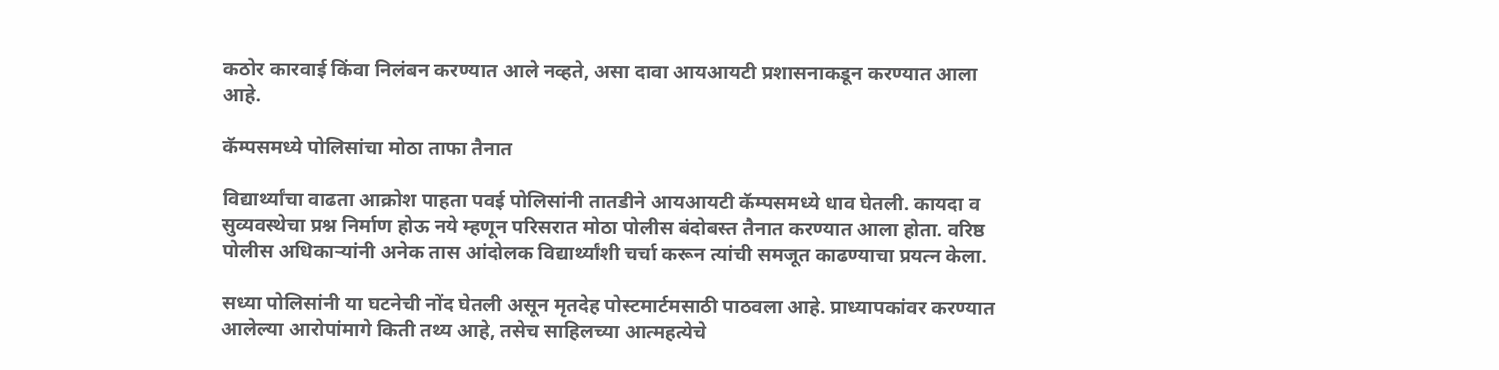कठोर कारवाई किंवा निलंबन करण्यात आले नव्हते, असा दावा आयआयटी प्रशासनाकडून करण्यात आला आहे.

कॅम्पसमध्ये पोलिसांचा मोठा ताफा तैनात

विद्यार्थ्यांचा वाढता आक्रोश पाहता पवई पोलिसांनी तातडीने आयआयटी कॅम्पसमध्ये धाव घेतली. कायदा व सुव्यवस्थेचा प्रश्न निर्माण होऊ नये म्हणून परिसरात मोठा पोलीस बंदोबस्त तैनात करण्यात आला होता. वरिष्ठ पोलीस अधिकाऱ्यांनी अनेक तास आंदोलक विद्यार्थ्यांशी चर्चा करून त्यांची समजूत काढण्याचा प्रयत्न केला.

सध्या पोलिसांनी या घटनेची नोंद घेतली असून मृतदेह पोस्टमार्टमसाठी पाठवला आहे. प्राध्यापकांवर करण्यात आलेल्या आरोपांमागे किती तथ्य आहे, तसेच साहिलच्या आत्महत्येचे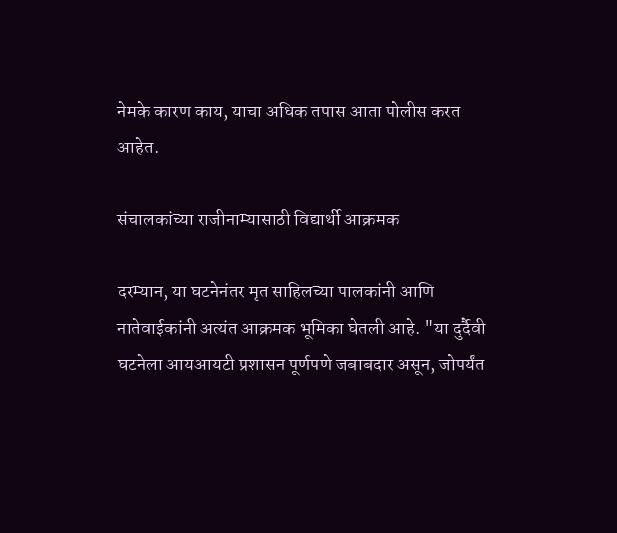नेमके कारण काय, याचा अधिक तपास आता पोलीस करत आहेत.

संचालकांच्या राजीनाम्यासाठी विद्यार्थी आक्रमक

दरम्यान, या घटनेनंतर मृत साहिलच्या पालकांनी आणि नातेवाईकांनी अत्यंत आक्रमक भूमिका घेतली आहे. "या दुर्दैवी घटनेला आयआयटी प्रशासन पूर्णपणे जबाबदार असून, जोपर्यंत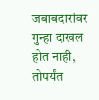जबाबदारांवर गुन्हा दाखल होत नाही, तोपर्यंत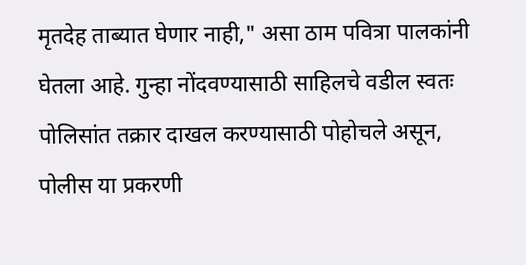मृतदेह ताब्यात घेणार नाही," असा ठाम पवित्रा पालकांनी घेतला आहे. गुन्हा नोंदवण्यासाठी साहिलचे वडील स्वतः पोलिसांत तक्रार दाखल करण्यासाठी पोहोचले असून, पोलीस या प्रकरणी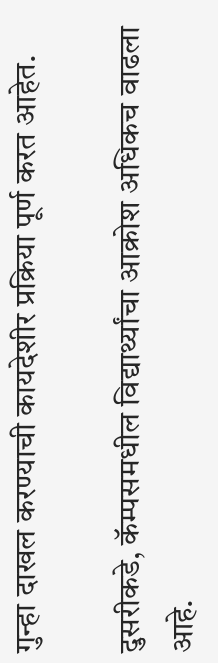गुन्हा दाखल करण्याची कायदेशीर प्रक्रिया पूर्ण करत आहेत.

दुसरीकडे, कॅम्पसमधील विद्यार्थ्यांचा आक्रोश अधिकच वाढला आहे.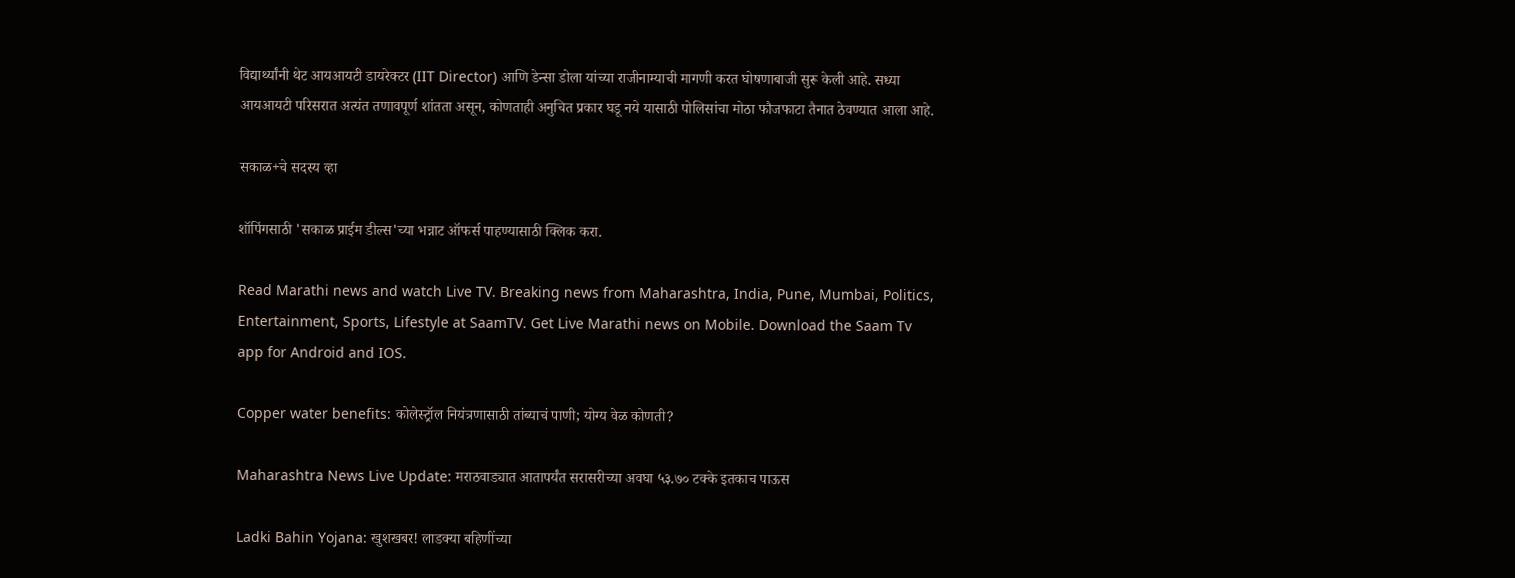विद्यार्थ्यांनी थेट आयआयटी डायरेक्टर (IIT Director) आणि डेन्सा डोला यांच्या राजीनाम्याची मागणी करत घोषणाबाजी सुरू केली आहे. सध्या आयआयटी परिसरात अत्यंत तणावपूर्ण शांतता असून, कोणताही अनुचित प्रकार घडू नये यासाठी पोलिसांचा मोठा फौजफाटा तैनात ठेवण्यात आला आहे.

सकाळ+चे सदस्य व्हा

शॉपिंगसाठी 'सकाळ प्राईम डील्स'च्या भन्नाट ऑफर्स पाहण्यासाठी क्लिक करा.

Read Marathi news and watch Live TV. Breaking news from Maharashtra, India, Pune, Mumbai, Politics, Entertainment, Sports, Lifestyle at SaamTV. Get Live Marathi news on Mobile. Download the Saam Tv app for Android and IOS.

Copper water benefits: कोलेस्ट्रॉल नियंत्रणासाठी तांब्याचं पाणी; योग्य वेळ कोणती?

Maharashtra News Live Update: मराठवाड्यात आतापर्यंत सरासरीच्या अवघा ५३.७० टक्के इतकाच पाऊस

Ladki Bahin Yojana: खुशखबर! लाडक्या बहिणींच्या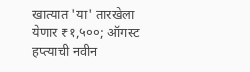खात्यात 'या' तारखेला येणार ₹१,५००; ऑगस्ट हप्त्याची नवीन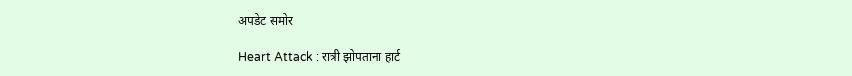अपडेट समोर

Heart Attack : रात्री झोपताना हार्ट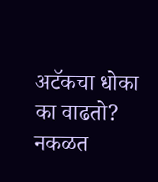अटॅकचा धोका का वाढतो? नकळत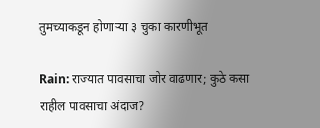तुमच्याकडून होणाऱ्या ३ चुका कारणीभूत

Rain: राज्यात पावसाचा जोर वाढणार; कुठे कसा राहील पावसाचा अंदाज?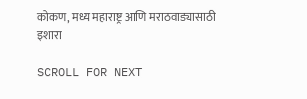कोकण, मध्य महाराष्ट्र आणि मराठवाड्यासाठी इशारा

SCROLL FOR NEXT